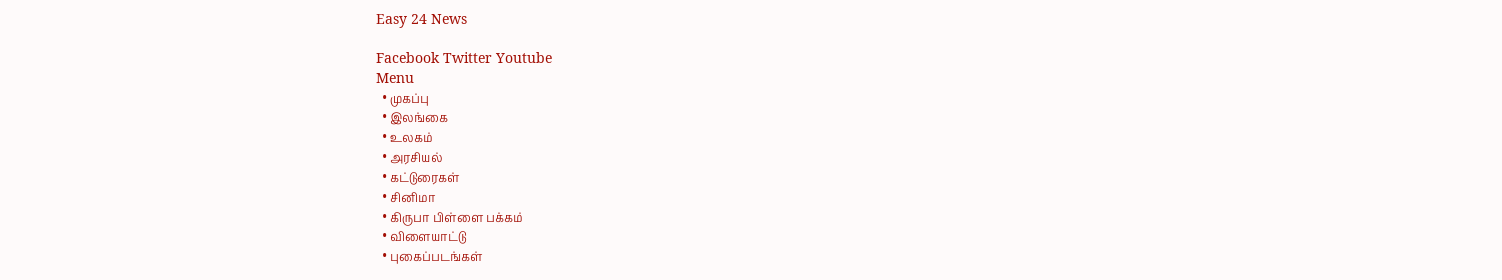Easy 24 News

Facebook Twitter Youtube
Menu
  • முகப்பு
  • இலங்கை
  • உலகம்
  • அரசியல்
  • கட்டுரைகள்
  • சினிமா
  • கிருபா பிள்ளை பக்கம்
  • விளையாட்டு
  • புகைப்படங்கள்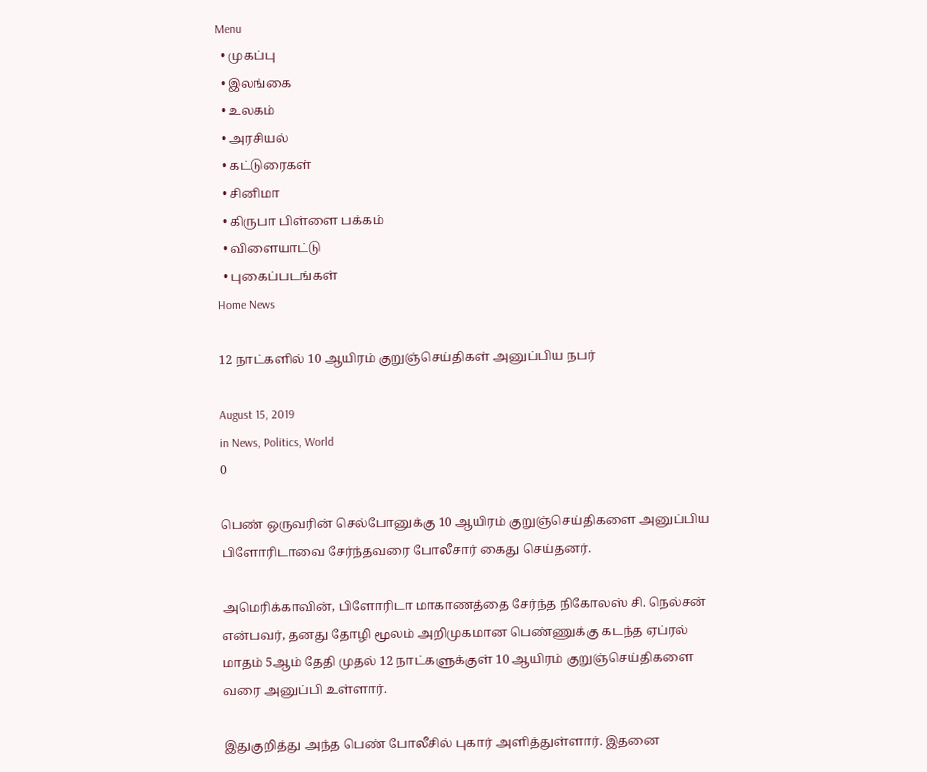Menu
  • முகப்பு
  • இலங்கை
  • உலகம்
  • அரசியல்
  • கட்டுரைகள்
  • சினிமா
  • கிருபா பிள்ளை பக்கம்
  • விளையாட்டு
  • புகைப்படங்கள்
Home News

12 நாட்களில் 10 ஆயிரம் குறுஞ்செய்திகள் அனுப்பிய நபர்

August 15, 2019
in News, Politics, World
0

பெண் ஒருவரின் செல்போனுக்கு 10 ஆயிரம் குறுஞ்செய்திகளை அனுப்பிய பிளோரிடாவை சேர்ந்தவரை போலீசார் கைது செய்தனர்.

அமெரிக்காவின், பிளோரிடா மாகாணத்தை சேர்ந்த நிகோலஸ் சி. நெல்சன் என்பவர், தனது தோழி மூலம் அறிமுகமான பெண்ணுக்கு கடந்த ஏப்ரல் மாதம் 5ஆம் தேதி முதல் 12 நாட்களுக்குள் 10 ஆயிரம் குறுஞ்செய்திகளை வரை அனுப்பி உள்ளார்.

இதுகுறித்து அந்த பெண் போலீசில் புகார் அளித்துள்ளார். இதனை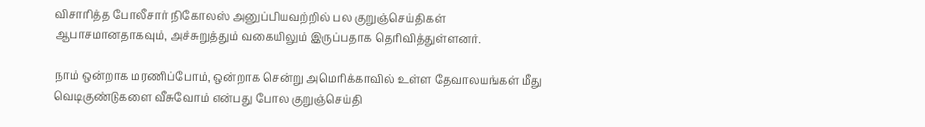விசாரித்த போலீசார் நிகோலஸ் அனுப்பியவற்றில் பல குறுஞ்செய்திகள் ஆபாசமானதாகவும், அச்சுறுத்தும் வகையிலும் இருப்பதாக தெரிவித்துள்ளனர்.

நாம் ஒன்றாக மரணிப்போம், ஒன்றாக சென்று அமெரிக்காவில் உள்ள தேவாலயங்கள் மீது வெடிகுண்டுகளை வீசுவோம் என்பது போல குறுஞ்செய்தி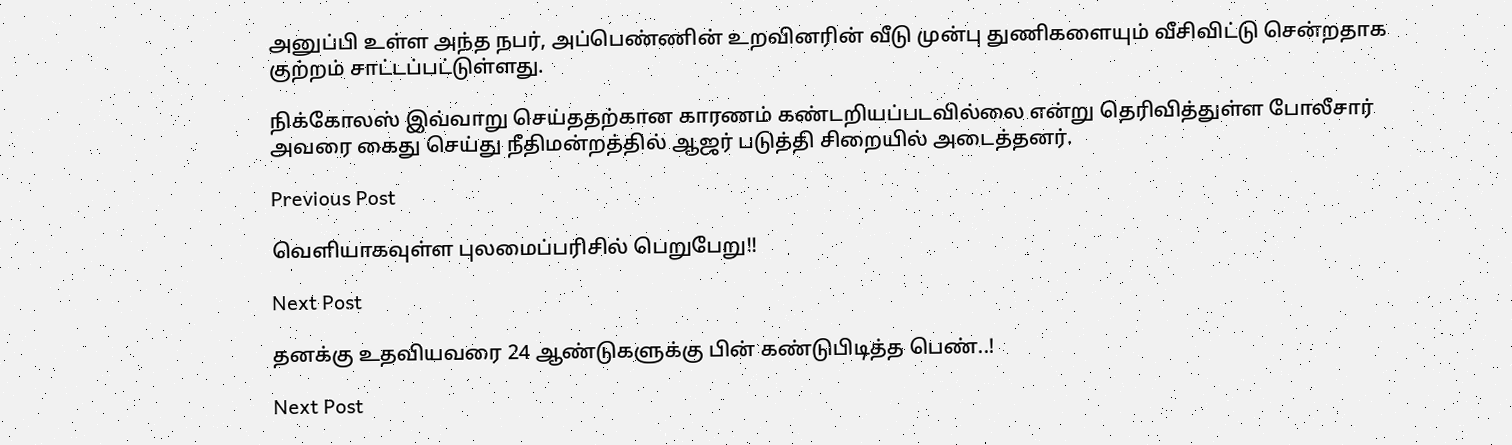அனுப்பி உள்ள அந்த நபர், அப்பெண்ணின் உறவினரின் வீடு முன்பு துணிகளையும் வீசிவிட்டு சென்றதாக குற்றம் சாட்டப்பட்டுள்ளது.

நிக்கோலஸ் இவ்வாறு செய்ததற்கான காரணம் கண்டறியப்படவில்லை என்று தெரிவித்துள்ள போலீசார் அவரை கைது செய்து நீதிமன்றத்தில் ஆஜர் படுத்தி சிறையில் அடைத்தனர்.

Previous Post

வெளியாகவுள்ள புலமைப்பரிசில் பெறுபேறு!!

Next Post

தனக்கு உதவியவரை 24 ஆண்டுகளுக்கு பின் கண்டுபிடித்த பெண்..!

Next Post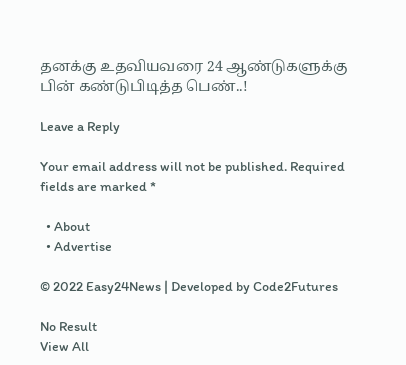தனக்கு உதவியவரை 24 ஆண்டுகளுக்கு பின் கண்டுபிடித்த பெண்..!

Leave a Reply

Your email address will not be published. Required fields are marked *

  • About
  • Advertise

© 2022 Easy24News | Developed by Code2Futures

No Result
View All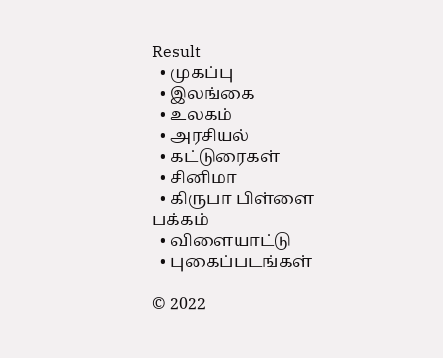Result
  • முகப்பு
  • இலங்கை
  • உலகம்
  • அரசியல்
  • கட்டுரைகள்
  • சினிமா
  • கிருபா பிள்ளை பக்கம்
  • விளையாட்டு
  • புகைப்படங்கள்

© 2022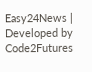Easy24News | Developed by Code2Futures